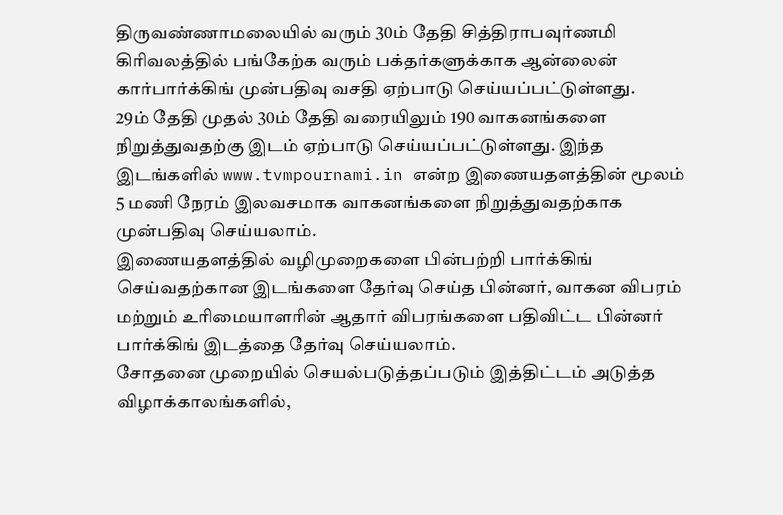திருவண்ணாமலையில் வரும் 30ம் தேதி சித்திராபவுர்ணமி கிரிவலத்தில் பங்கேற்க வரும் பக்தர்களுக்காக ஆன்லைன் கார்பார்க்கிங் முன்பதிவு வசதி ஏற்பாடு செய்யப்பட்டுள்ளது.
29ம் தேதி முதல் 30ம் தேதி வரையிலும் 190 வாகனங்களை நிறுத்துவதற்கு இடம் ஏற்பாடு செய்யப்பட்டுள்ளது. இந்த இடங்களில் www.tvmpournami.in என்ற இணையதளத்தின் மூலம் 5 மணி நேரம் இலவசமாக வாகனங்களை நிறுத்துவதற்காக முன்பதிவு செய்யலாம்.
இணையதளத்தில் வழிமுறைகளை பின்பற்றி பார்க்கிங் செய்வதற்கான இடங்களை தேர்வு செய்த பின்னர், வாகன விபரம் மற்றும் உரிமையாளரின் ஆதார் விபரங்களை பதிவிட்ட பின்னர் பார்க்கிங் இடத்தை தேர்வு செய்யலாம்.
சோதனை முறையில் செயல்படுத்தப்படும் இத்திட்டம் அடுத்த விழாக்காலங்களில்,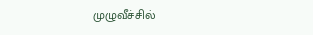முழுவீச்சில்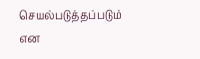செயல்படுத்தப்படும் என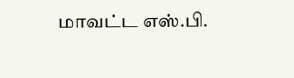மாவட்ட எஸ்.பி.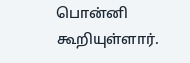பொன்னி கூறியுள்ளார்.